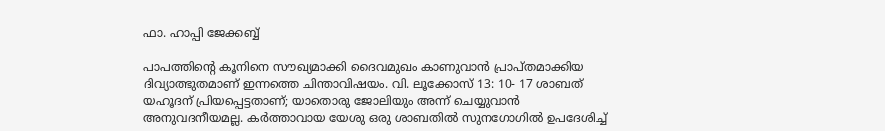ഫാ. ഹാപ്പി ജേക്കബ്ബ്

പാപത്തിന്റെ കൂനിനെ സൗഖ്യമാക്കി ദൈവമുഖം കാണുവാൻ പ്രാപ്തമാക്കിയ ദിവ്യാത്ഭുതമാണ് ഇന്നത്തെ ചിന്താവിഷയം. വി. ലൂക്കോസ് 13: 10- 17 ശാബത് യഹൂദന് പ്രിയപ്പെട്ടതാണ്; യാതൊരു ജോലിയും അന്ന് ചെയ്യുവാൻ അനുവദനീയമല്ല. കർത്താവായ യേശു ഒരു ശാബതിൽ സുനഗോഗിൽ ഉപദേശിച്ച്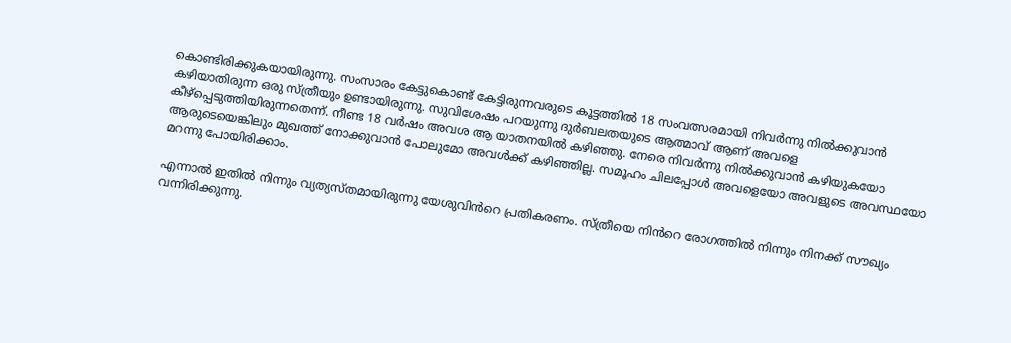കൊണ്ടിരിക്കുകയായിരുന്നു. സംസാരം കേട്ടുകൊണ്ട് കേട്ടിരുന്നവരുടെ കൂട്ടത്തിൽ 18 സംവത്സരമായി നിവർന്നു നിൽക്കുവാൻ കഴിയാതിരുന്ന ഒരു സ്ത്രീയും ഉണ്ടായിരുന്നു. സുവിശേഷം പറയുന്നു ദുർബലതയുടെ ആത്മാവ് ആണ് അവളെ കീഴ്‌പ്പെടുത്തിയിരുന്നതെന്ന്. നീണ്ട 18 വർഷം അവശ ആ യാതനയിൽ കഴിഞ്ഞു. നേരെ നിവർന്നു നിൽക്കുവാൻ കഴിയുകയോ ആരുടെയെങ്കിലും മുഖത്ത് നോക്കുവാൻ പോലുമോ അവൾക്ക് കഴിഞ്ഞില്ല. സമൂഹം ചിലപ്പോൾ അവളെയോ അവളുടെ അവസ്ഥയോ മറന്നു പോയിരിക്കാം.

എന്നാൽ ഇതിൽ നിന്നും വ്യത്യസ്തമായിരുന്നു യേശുവിൻറെ പ്രതികരണം. സ്ത്രീയെ നിൻറെ രോഗത്തിൽ നിന്നും നിനക്ക് സൗഖ്യം വന്നിരിക്കുന്നു.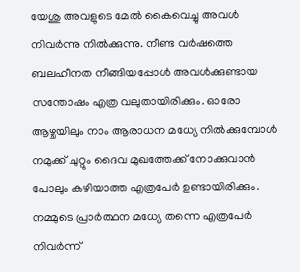യേശു അവളുടെ മേൽ കൈവെച്ചു അവൾ നിവർന്നു നിൽക്കുന്നു. നീണ്ട വർഷത്തെ ബലഹീനത നീങ്ങിയപ്പോൾ അവൾക്കുണ്ടായ സന്തോഷം എത്ര വലുതായിരിക്കും. ഓരോ ആഴ്ചയിലും നാം ആരാധന മധ്യേ നിൽക്കുമ്പോൾ നമുക്ക് ചുറ്റും ദൈവ മുഖത്തേക്ക് നോക്കുവാൻ പോലും കഴിയാത്ത എത്രപേർ ഉണ്ടായിരിക്കും. നമ്മുടെ പ്രാർത്ഥന മധ്യേ തന്നെ എത്രപേർ നിവർന്ന്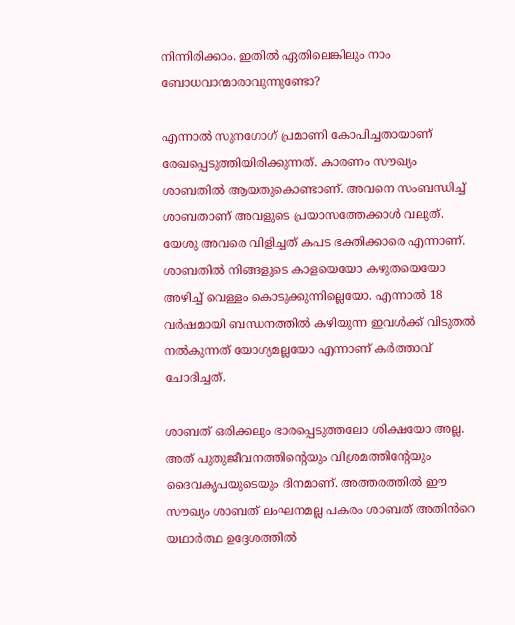നിന്നിരിക്കാം. ഇതിൽ ഏതിലെങ്കിലും നാം ബോധവാന്മാരാവുന്നുണ്ടോ?

എന്നാൽ സുനഗോഗ് പ്രമാണി കോപിച്ചതായാണ് രേഖപ്പെടുത്തിയിരിക്കുന്നത്. കാരണം സൗഖ്യം ശാബതിൽ ആയതുകൊണ്ടാണ്. അവനെ സംബന്ധിച്ച് ശാബതാണ് അവളുടെ പ്രയാസത്തേക്കാൾ വലുത്. യേശു അവരെ വിളിച്ചത് കപട ഭക്തിക്കാരെ എന്നാണ്. ശാബതിൽ നിങ്ങളുടെ കാളയെയോ കഴുതയെയോ അഴിച്ച് വെള്ളം കൊടുക്കുന്നില്ലെയോ. എന്നാൽ 18 വർഷമായി ബന്ധനത്തിൽ കഴിയുന്ന ഇവൾക്ക് വിടുതൽ നൽകുന്നത് യോഗ്യമല്ലയോ എന്നാണ് കർത്താവ് ചോദിച്ചത്.

ശാബത് ഒരിക്കലും ഭാരപ്പെടുത്തലോ ശിക്ഷയോ അല്ല. അത് പുതുജീവനത്തിൻ്റെയും വിശ്രമത്തിൻ്റേയും ദൈവകൃപയുടെയും ദിനമാണ്. അത്തരത്തിൽ ഈ സൗഖ്യം ശാബത് ലംഘനമല്ല പകരം ശാബത് അതിൻറെ യഥാർത്ഥ ഉദ്ദേശത്തിൽ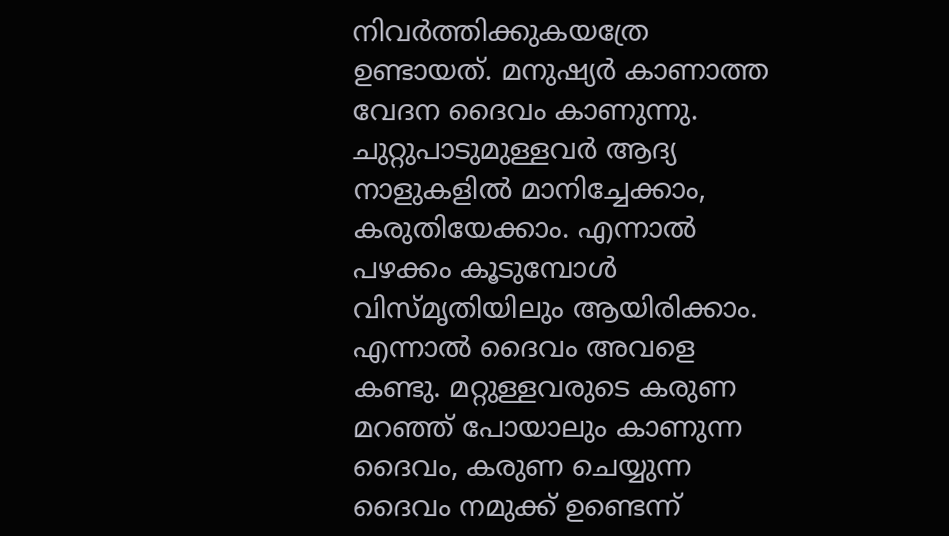നിവർത്തിക്കുകയത്രേ ഉണ്ടായത്. മനുഷ്യർ കാണാത്ത വേദന ദൈവം കാണുന്നു. ചുറ്റുപാടുമുള്ളവർ ആദ്യ നാളുകളിൽ മാനിച്ചേക്കാം, കരുതിയേക്കാം. എന്നാൽ പഴക്കം കൂടുമ്പോൾ വിസ്മൃതിയിലും ആയിരിക്കാം. എന്നാൽ ദൈവം അവളെ കണ്ടു. മറ്റുള്ളവരുടെ കരുണ മറഞ്ഞ് പോയാലും കാണുന്ന ദൈവം, കരുണ ചെയ്യുന്ന ദൈവം നമുക്ക് ഉണ്ടെന്ന്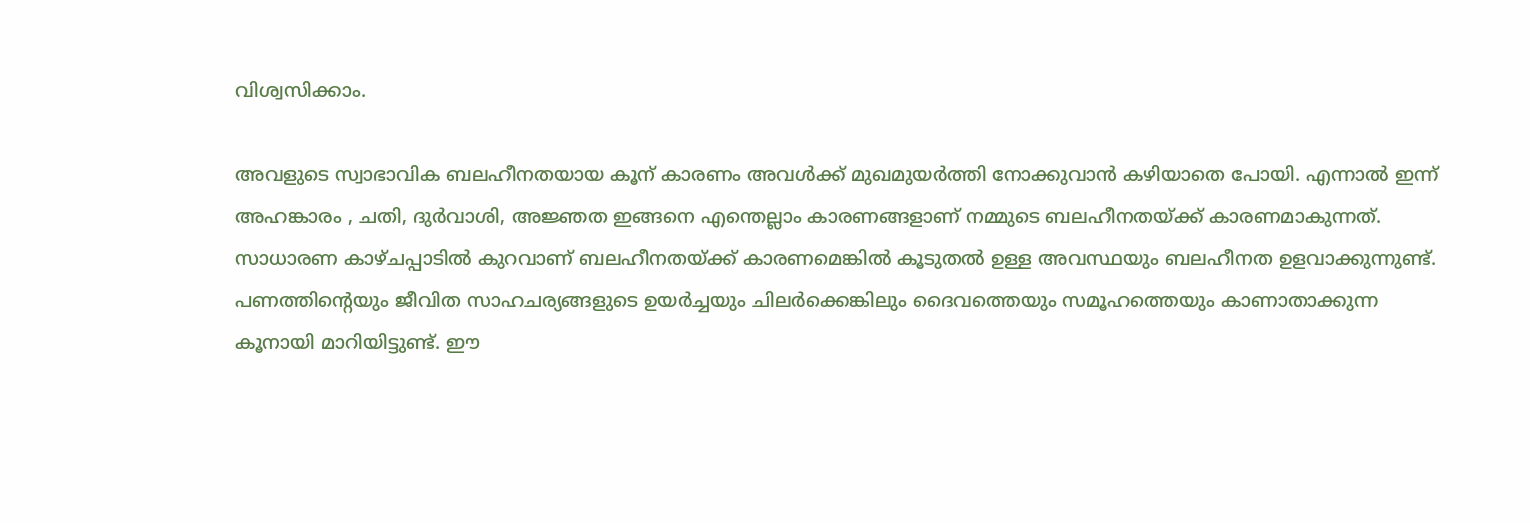വിശ്വസിക്കാം.

അവളുടെ സ്വാഭാവിക ബലഹീനതയായ കൂന് കാരണം അവൾക്ക് മുഖമുയർത്തി നോക്കുവാൻ കഴിയാതെ പോയി. എന്നാൽ ഇന്ന് അഹങ്കാരം , ചതി, ദുർവാശി, അജ്ഞത ഇങ്ങനെ എന്തെല്ലാം കാരണങ്ങളാണ് നമ്മുടെ ബലഹീനതയ്ക്ക് കാരണമാകുന്നത്. സാധാരണ കാഴ്ചപ്പാടിൽ കുറവാണ് ബലഹീനതയ്ക്ക് കാരണമെങ്കിൽ കൂടുതൽ ഉള്ള അവസ്ഥയും ബലഹീനത ഉളവാക്കുന്നുണ്ട്. പണത്തിന്റെയും ജീവിത സാഹചര്യങ്ങളുടെ ഉയർച്ചയും ചിലർക്കെങ്കിലും ദൈവത്തെയും സമൂഹത്തെയും കാണാതാക്കുന്ന കൂനായി മാറിയിട്ടുണ്ട്. ഈ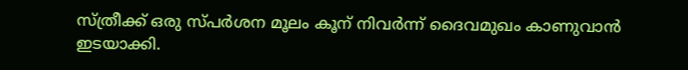സ്ത്രീക്ക് ഒരു സ്പർശന മൂലം കൂന് നിവർന്ന് ദൈവമുഖം കാണുവാൻ ഇടയാക്കി.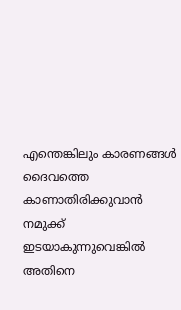എന്തെങ്കിലും കാരണങ്ങൾ ദൈവത്തെ കാണാതിരിക്കുവാൻ നമുക്ക് ഇടയാകുന്നുവെങ്കിൽ അതിനെ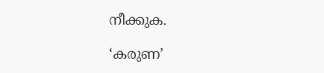നീക്കുക.

‘കരുണ’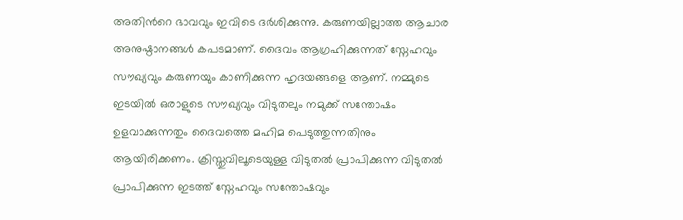അതിൻറെ ഭാവവും ഇവിടെ ദർശിക്കുന്നു. കരുണയില്ലാത്ത ആചാര അനുഷ്ഠാനങ്ങൾ കപടമാണ്. ദൈവം ആഗ്രഹിക്കുന്നത് സ്നേഹവും സൗഖ്യവും കരുണയും കാണിക്കുന്ന ഹൃദയങ്ങളെ ആണ്. നമ്മുടെ ഇടയിൽ ഒരാളുടെ സൗഖ്യവും വിടുതലും നമുക്ക് സന്തോഷം ഉളവാക്കുന്നതും ദൈവത്തെ മഹിമ പെടുത്തുന്നതിനും ആയിരിക്കണം. ക്രിസ്തുവിലൂടെയുള്ള വിടുതൽ പ്രാപിക്കുന്ന വിടുതൽ പ്രാപിക്കുന്ന ഇടത്ത് സ്നേഹവും സന്തോഷവും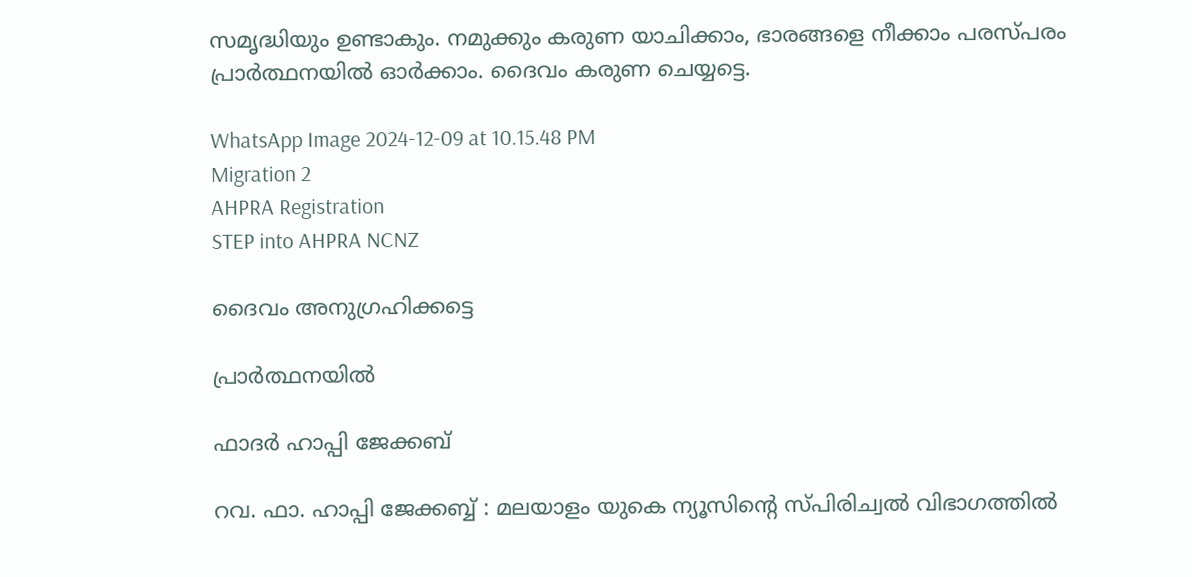സമൃദ്ധിയും ഉണ്ടാകും. നമുക്കും കരുണ യാചിക്കാം, ഭാരങ്ങളെ നീക്കാം പരസ്പരം പ്രാർത്ഥനയിൽ ഓർക്കാം. ദൈവം കരുണ ചെയ്യട്ടെ.

WhatsApp Image 2024-12-09 at 10.15.48 PM
Migration 2
AHPRA Registration
STEP into AHPRA NCNZ

ദൈവം അനുഗ്രഹിക്കട്ടെ

പ്രാർത്ഥനയിൽ

ഫാദർ ഹാപ്പി ജേക്കബ്

റവ. ഫാ. ഹാപ്പി ജേക്കബ്ബ് : മലയാളം യുകെ ന്യൂസിന്റെ സ്പിരിച്വൽ വിഭാഗത്തിൽ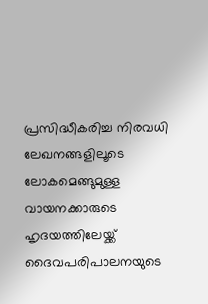പ്രസിദ്ധീകരിച്ച നിരവധി ലേഖനങ്ങളിലൂടെ ലോകമെങ്ങുമുള്ള വായനക്കാരുടെ ഹൃദയത്തിലേയ്ക്ക് ദൈവപരിപാലനയുടെ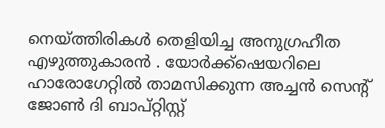നെയ്ത്തിരികൾ തെളിയിച്ച അനുഗ്രഹീത എഴുത്തുകാരൻ . യോർക്ക്‌ഷെയറിലെ ഹാരോഗേറ്റിൽ താമസിക്കുന്ന അച്ചൻ സെന്റ് ജോൺ ദി ബാപ്റ്റിസ്റ്റ്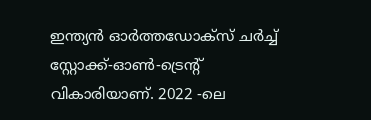ഇന്ത്യൻ ഓർത്തഡോക്സ് ചർച്ച് സ്റ്റോക്ക്-ഓൺ-ട്രെന്റ് വികാരിയാണ്. 2022 -ലെ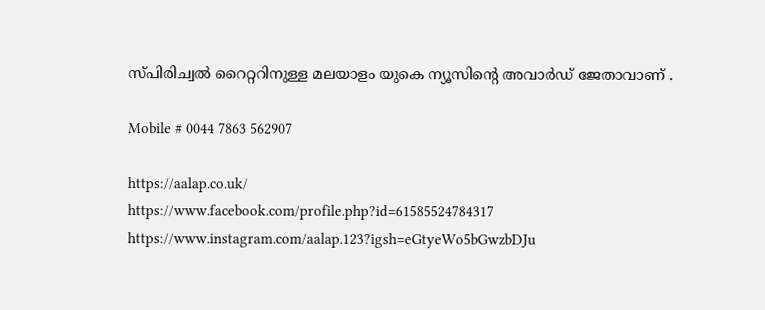സ്പിരിച്വൽ റൈറ്ററിനുള്ള മലയാളം യുകെ ന്യൂസിന്റെ അവാർഡ് ജേതാവാണ് .

Mobile # 0044 7863 562907

https://aalap.co.uk/
https://www.facebook.com/profile.php?id=61585524784317
https://www.instagram.com/aalap.123?igsh=eGtyeWo5bGwzbDJu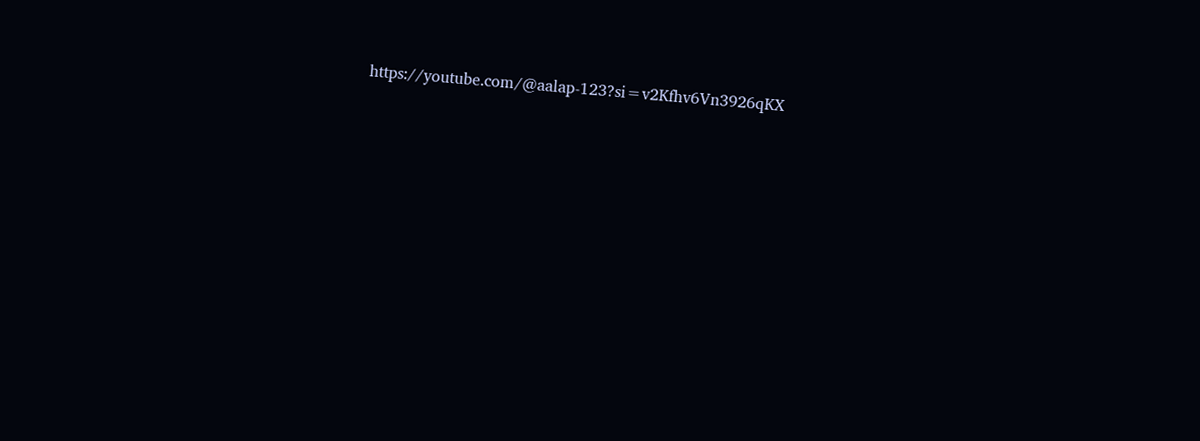https://youtube.com/@aalap-123?si=v2Kfhv6Vn3926qKX